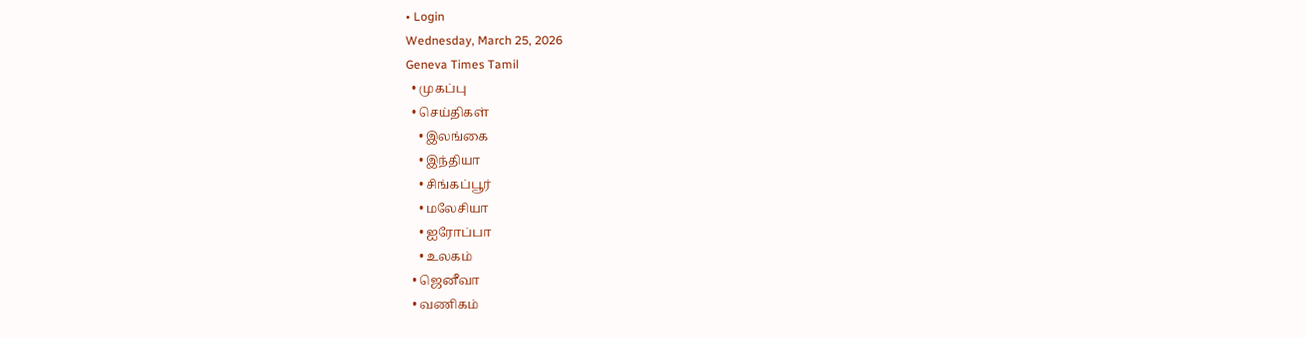• Login
Wednesday, March 25, 2026
Geneva Times Tamil
  • முகப்பு
  • செய்திகள்
    • இலங்கை
    • இந்தியா
    • சிங்கப்பூர்
    • மலேசியா
    • ஐரோப்பா
    • உலகம்
  • ஜெனீவா
  • வணிகம்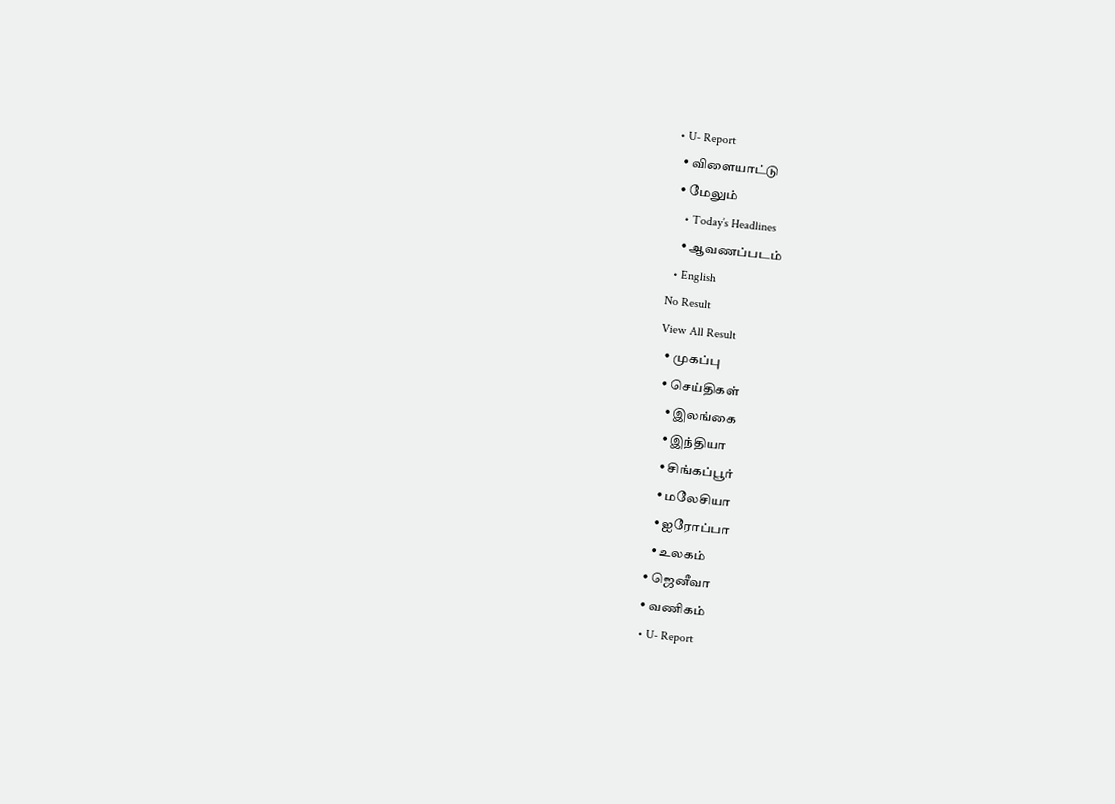• U- Report
  • விளையாட்டு
  • மேலும்
    • Today’s Headlines
    • ஆவணப்படம்
  • English
No Result
View All Result
  • முகப்பு
  • செய்திகள்
    • இலங்கை
    • இந்தியா
    • சிங்கப்பூர்
    • மலேசியா
    • ஐரோப்பா
    • உலகம்
  • ஜெனீவா
  • வணிகம்
  • U- Report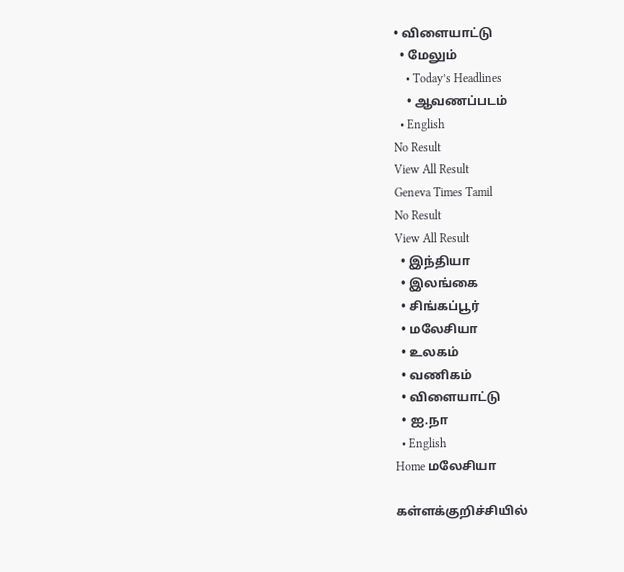• விளையாட்டு
  • மேலும்
    • Today’s Headlines
    • ஆவணப்படம்
  • English
No Result
View All Result
Geneva Times Tamil
No Result
View All Result
  • இந்தியா
  • இலங்கை
  • சிங்கப்பூர்
  • மலேசியா
  • உலகம்
  • வணிகம்
  • விளையாட்டு
  • ஐ.நா
  • English
Home மலேசியா

கள்ளக்குறிச்சியில்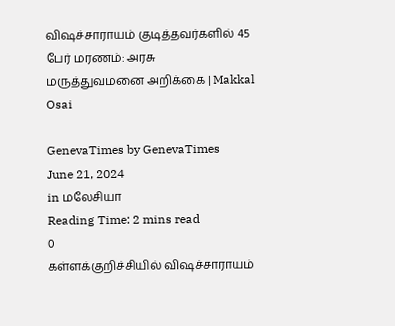விஷச்சாராயம் குடித்தவர்களில் 45 பேர் மரணம்: அரசு மருத்துவமனை அறிக்கை | Makkal Osai

GenevaTimes by GenevaTimes
June 21, 2024
in மலேசியா
Reading Time: 2 mins read
0
கள்ளக்குறிச்சியில் விஷச்சாராயம்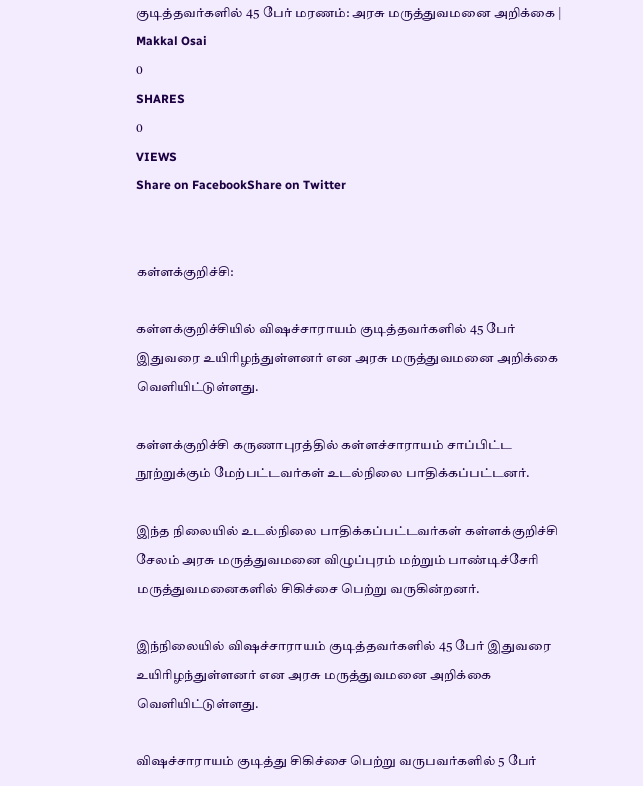குடித்தவர்களில் 45 பேர் மரணம்: அரசு மருத்துவமனை அறிக்கை | Makkal Osai
0
SHARES
0
VIEWS
Share on FacebookShare on Twitter


கள்ளக்குறிச்சி:

கள்ளக்குறிச்சியில் விஷச்சாராயம் குடித்தவர்களில் 45 பேர் இதுவரை உயிரிழந்துள்ளனர் என அரசு மருத்துவமனை அறிக்கை வெளியிட்டுள்ளது.

கள்ளக்குறிச்சி கருணாபுரத்தில் கள்ளச்சாராயம் சாப்பிட்ட நூற்றுக்கும் மேற்பட்டவர்கள் உடல்நிலை பாதிக்கப்பட்டனர்.

இந்த நிலையில் உடல்நிலை பாதிக்கப்பட்டவர்கள் கள்ளக்குறிச்சி சேலம் அரசு மருத்துவமனை விழுப்புரம் மற்றும் பாண்டிச்சேரி மருத்துவமனைகளில் சிகிச்சை பெற்று வருகின்றனர்.

இந்நிலையில் விஷச்சாராயம் குடித்தவர்களில் 45 பேர் இதுவரை உயிரிழந்துள்ளனர் என அரசு மருத்துவமனை அறிக்கை வெளியிட்டுள்ளது.

விஷச்சாராயம் குடித்து சிகிச்சை பெற்று வருபவர்களில் 5 பேர்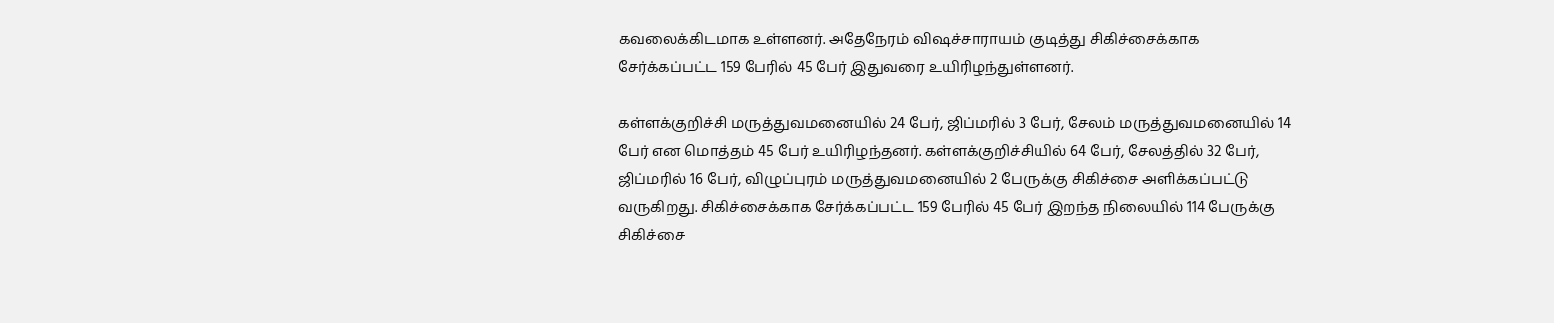கவலைக்கிடமாக உள்ளனர். அதேநேரம் விஷச்சாராயம் குடித்து சிகிச்சைக்காக சேர்க்கப்பட்ட 159 பேரில் 45 பேர் இதுவரை உயிரிழந்துள்ளனர்.

கள்ளக்குறிச்சி மருத்துவமனையில் 24 பேர், ஜிப்மரில் 3 பேர், சேலம் மருத்துவமனையில் 14 பேர் என மொத்தம் 45 பேர் உயிரிழந்தனர். கள்ளக்குறிச்சியில் 64 பேர், சேலத்தில் 32 பேர், ஜிப்மரில் 16 பேர், விழுப்புரம் மருத்துவமனையில் 2 பேருக்கு சிகிச்சை அளிக்கப்பட்டு வருகிறது. சிகிச்சைக்காக சேர்க்கப்பட்ட 159 பேரில் 45 பேர் இறந்த நிலையில் 114 பேருக்கு சிகிச்சை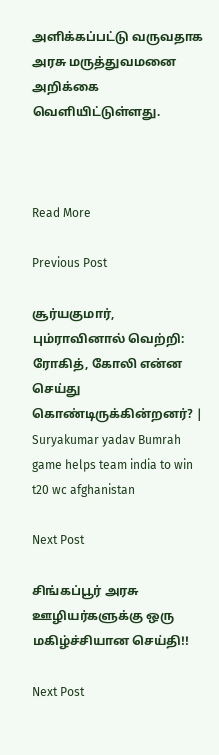அளிக்கப்பட்டு வருவதாக அரசு மருத்துவமனை அறிக்கை வெளியிட்டுள்ளது.



Read More

Previous Post

சூர்யகுமார், பும்ராவினால் வெற்றி: ரோகித், கோலி என்ன செய்து கொண்டிருக்கின்றனர்? | Suryakumar yadav Bumrah game helps team india to win t20 wc afghanistan

Next Post

சிங்கப்பூர் அரசு ஊழியர்களுக்கு ஒரு மகிழ்ச்சியான செய்தி!!

Next Post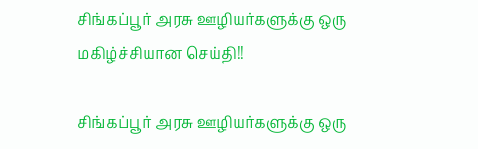சிங்கப்பூர் அரசு ஊழியர்களுக்கு ஒரு மகிழ்ச்சியான செய்தி!!

சிங்கப்பூர் அரசு ஊழியர்களுக்கு ஒரு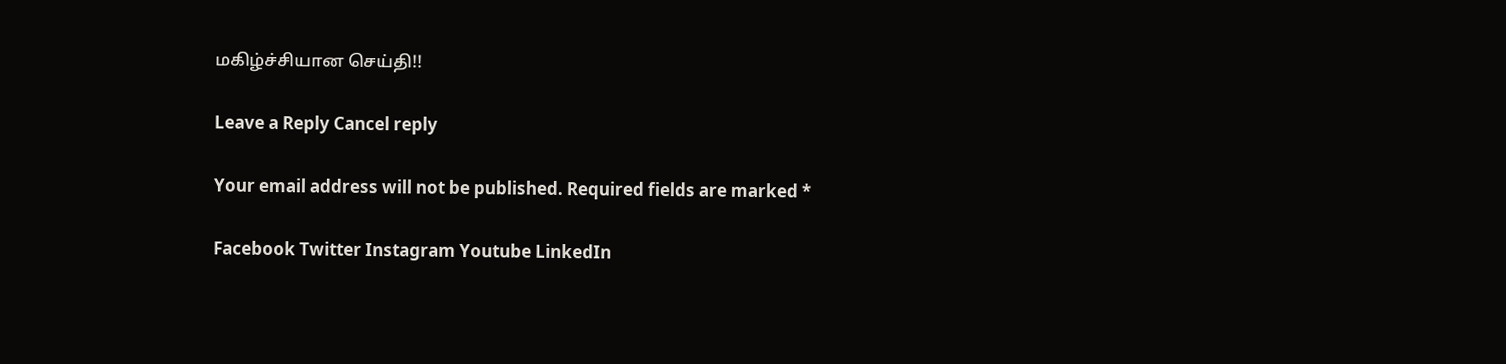மகிழ்ச்சியான செய்தி!!

Leave a Reply Cancel reply

Your email address will not be published. Required fields are marked *

Facebook Twitter Instagram Youtube LinkedIn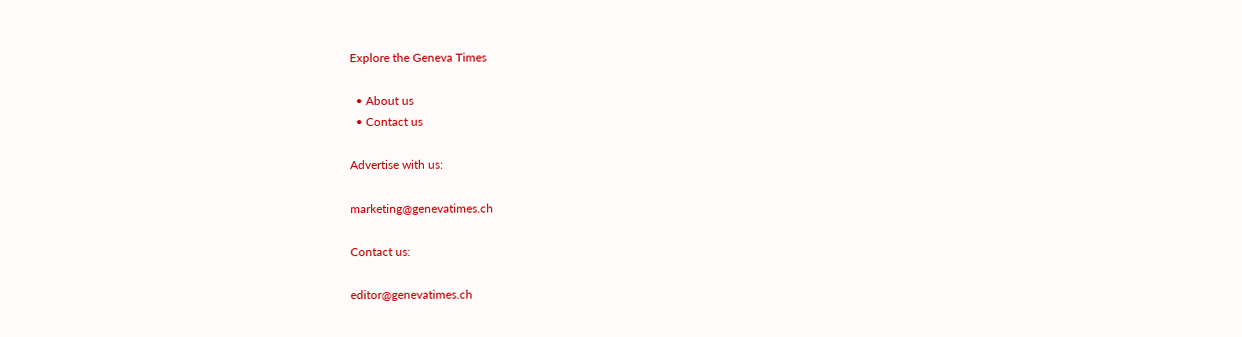Explore the Geneva Times

  • About us
  • Contact us

Advertise with us:

marketing@genevatimes.ch

Contact us:

editor@genevatimes.ch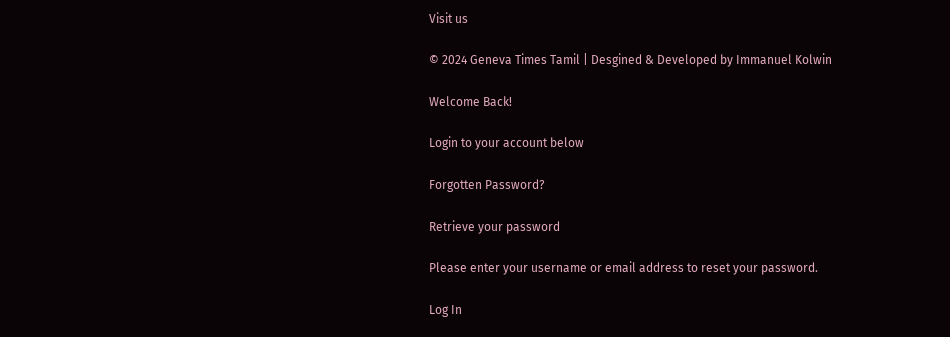Visit us

© 2024 Geneva Times Tamil | Desgined & Developed by Immanuel Kolwin

Welcome Back!

Login to your account below

Forgotten Password?

Retrieve your password

Please enter your username or email address to reset your password.

Log In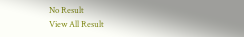No Result
View All Result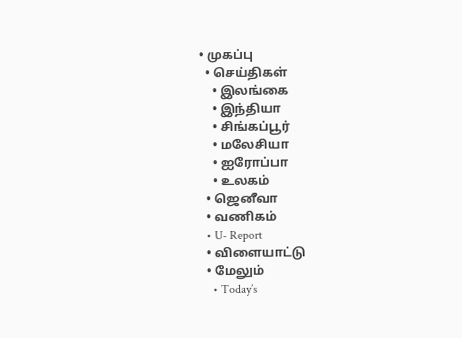• முகப்பு
  • செய்திகள்
    • இலங்கை
    • இந்தியா
    • சிங்கப்பூர்
    • மலேசியா
    • ஐரோப்பா
    • உலகம்
  • ஜெனீவா
  • வணிகம்
  • U- Report
  • விளையாட்டு
  • மேலும்
    • Today’s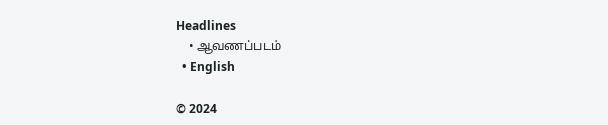Headlines
    • ஆவணப்படம்
  • English

© 2024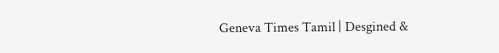Geneva Times Tamil | Desgined &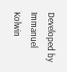Developed by Immanuel Kolwin